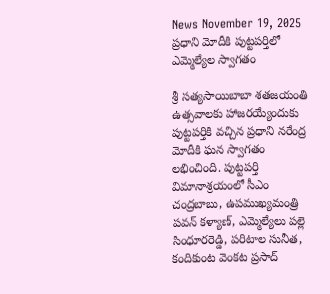News November 19, 2025
ప్రధాని మోదీకి పుట్టపర్తిలో ఎమ్మెల్యేల స్వాగతం

శ్రీ సత్యసాయిబాబా శతజయంతి ఉత్సవాలకు హాజరయ్యేందుకు పుట్టపర్తికి వచ్చిన ప్రధాని నరేంద్ర మోదీకి ఘన స్వాగతం లభించింది. పుట్టపర్తి విమానాశ్రయంలో సీఎం చంద్రబాబు, ఉపముఖ్యమంత్రి పవన్ కళ్యాణ్, ఎమ్మెల్యేలు పల్లె సింధూరరెడ్డి, పరిటాల సునీత, కందికుంట వెంకట ప్రసాద్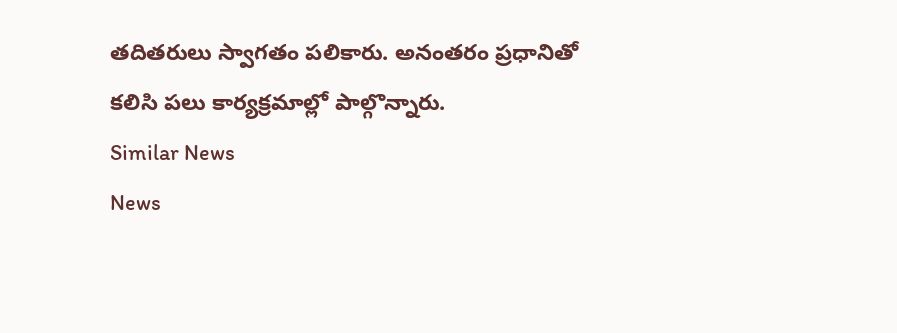తదితరులు స్వాగతం పలికారు. అనంతరం ప్రధానితో కలిసి పలు కార్యక్రమాల్లో పాల్గొన్నారు.
Similar News
News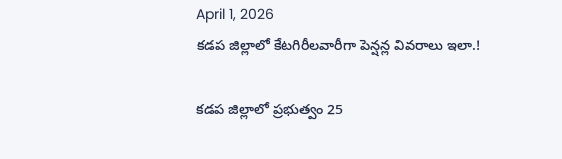April 1, 2026
కడప జిల్లాలో కేటగిరీలవారీగా పెన్షన్ల వివరాలు ఇలా.!

కడప జిల్లాలో ప్రభుత్వం 25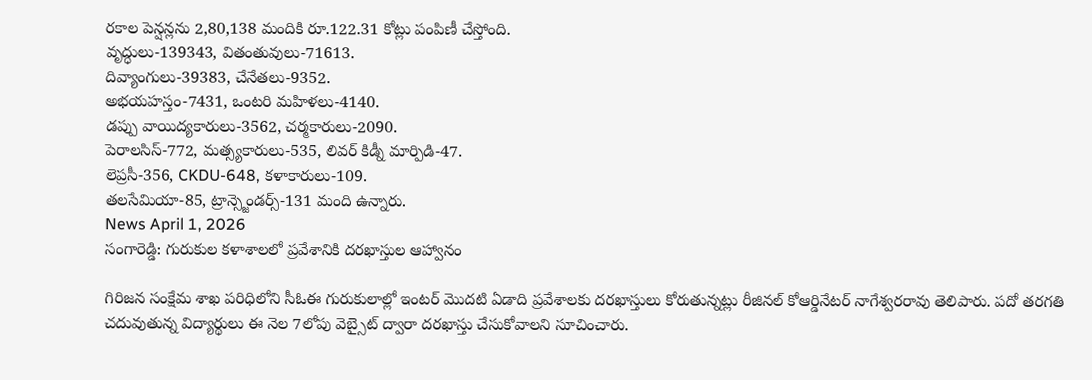రకాల పెన్షన్లను 2,80,138 మందికి రూ.122.31 కోట్లు పంపిణీ చేస్తోంది.
వృద్ధులు-139343, వితంతువులు-71613.
దివ్యాంగులు-39383, చేనేతలు-9352.
అభయహస్తం-7431, ఒంటరి మహిళలు-4140.
డప్పు వాయిద్యకారులు-3562, చర్మకారులు-2090.
పెరాలసిస్-772, మత్స్యకారులు-535, లివర్ కిడ్నీ మార్పిడి-47.
లెప్రసీ-356, CKDU-648, కళాకారులు-109.
తలసేమియా-85, ట్రాన్స్జెండర్స్-131 మంది ఉన్నారు.
News April 1, 2026
సంగారెడ్డి: గురుకుల కళాశాలలో ప్రవేశానికి దరఖాస్తుల ఆహ్వానం

గిరిజన సంక్షేమ శాఖ పరిధిలోని సీఓఈ గురుకులాల్లో ఇంటర్ మొదటి ఏడాది ప్రవేశాలకు దరఖాస్తులు కోరుతున్నట్లు రీజినల్ కోఆర్డినేటర్ నాగేశ్వరరావు తెలిపారు. పదో తరగతి చదువుతున్న విద్యార్థులు ఈ నెల 7లోపు వెబ్సైట్ ద్వారా దరఖాస్తు చేసుకోవాలని సూచించారు.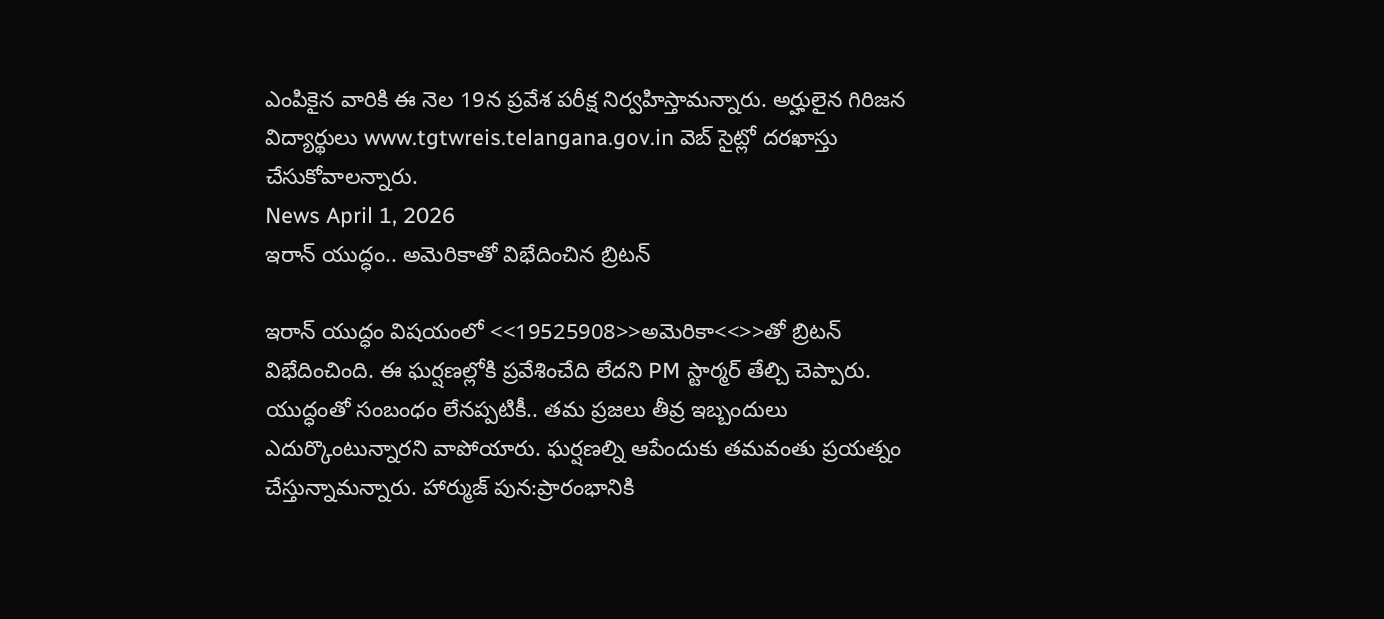ఎంపికైన వారికి ఈ నెల 19న ప్రవేశ పరీక్ష నిర్వహిస్తామన్నారు. అర్హులైన గిరిజన విద్యార్థులు www.tgtwreis.telangana.gov.in వెబ్ సైట్లో దరఖాస్తు చేసుకోవాలన్నారు.
News April 1, 2026
ఇరాన్ యుద్ధం.. అమెరికాతో విభేదించిన బ్రిటన్

ఇరాన్ యుద్ధం విషయంలో <<19525908>>అమెరికా<<>>తో బ్రిటన్ విభేదించింది. ఈ ఘర్షణల్లోకి ప్రవేశించేది లేదని PM స్టార్మర్ తేల్చి చెప్పారు. యుద్ధంతో సంబంధం లేనప్పటికీ.. తమ ప్రజలు తీవ్ర ఇబ్బందులు ఎదుర్కొంటున్నారని వాపోయారు. ఘర్షణల్ని ఆపేందుకు తమవంతు ప్రయత్నం చేస్తున్నామన్నారు. హార్ముజ్ పున:ప్రారంభానికి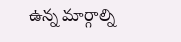ఉన్న మార్గాల్ని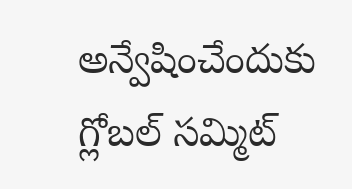అన్వేషించేందుకు గ్లోబల్ సమ్మిట్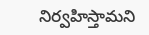నిర్వహిస్తామని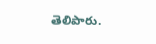తెలిపారు.